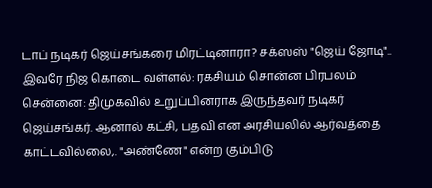டாப் நடிகர் ஜெய்சங்கரை மிரட்டினாரா? சக்ஸஸ் "ஜெய் ஜோடி".. இவரே நிஜ கொடை வள்ளல்: ரகசியம் சொன்ன பிரபலம்
சென்னை: திமுகவில் உறுப்பினராக இருந்தவர் நடிகர் ஜெய்சங்கர். ஆனால் கட்சி, பதவி என அரசியலில் ஆர்வத்தை காட்டவில்லை,. "அண்ணே" என்ற கும்பிடு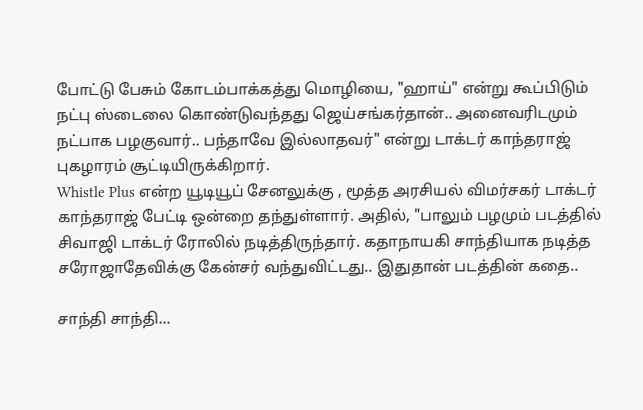போட்டு பேசும் கோடம்பாக்கத்து மொழியை, "ஹாய்" என்று கூப்பிடும் நட்பு ஸ்டைலை கொண்டுவந்தது ஜெய்சங்கர்தான்.. அனைவரிடமும் நட்பாக பழகுவார்.. பந்தாவே இல்லாதவர்" என்று டாக்டர் காந்தராஜ் புகழாரம் சூட்டியிருக்கிறார்.
Whistle Plus என்ற யூடியூப் சேனலுக்கு , மூத்த அரசியல் விமர்சகர் டாக்டர் காந்தராஜ் பேட்டி ஒன்றை தந்துள்ளார். அதில், "பாலும் பழமும் படத்தில் சிவாஜி டாக்டர் ரோலில் நடித்திருந்தார். கதாநாயகி சாந்தியாக நடித்த சரோஜாதேவிக்கு கேன்சர் வந்துவிட்டது.. இதுதான் படத்தின் கதை..

சாந்தி சாந்தி...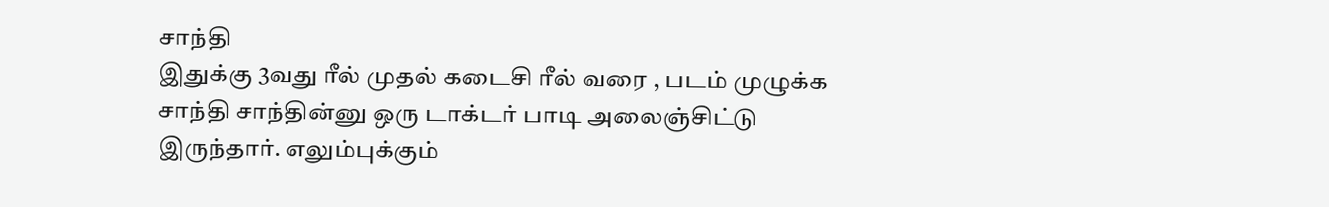சாந்தி
இதுக்கு 3வது ரீல் முதல் கடைசி ரீல் வரை , படம் முழுக்க சாந்தி சாந்தின்னு ஒரு டாக்டர் பாடி அலைஞ்சிட்டு இருந்தார். எலும்புக்கும்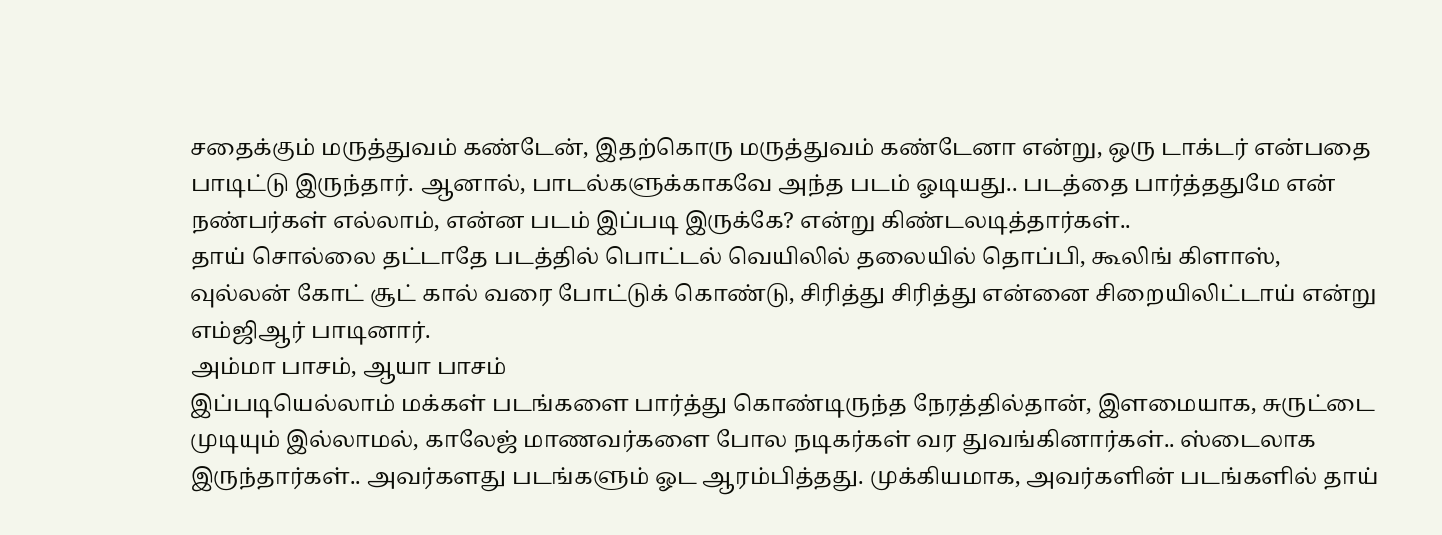சதைக்கும் மருத்துவம் கண்டேன், இதற்கொரு மருத்துவம் கண்டேனா என்று, ஒரு டாக்டர் என்பதை பாடிட்டு இருந்தார். ஆனால், பாடல்களுக்காகவே அந்த படம் ஓடியது.. படத்தை பார்த்ததுமே என் நண்பர்கள் எல்லாம், என்ன படம் இப்படி இருக்கே? என்று கிண்டலடித்தார்கள்..
தாய் சொல்லை தட்டாதே படத்தில் பொட்டல் வெயிலில் தலையில் தொப்பி, கூலிங் கிளாஸ், வுல்லன் கோட் சூட் கால் வரை போட்டுக் கொண்டு, சிரித்து சிரித்து என்னை சிறையிலிட்டாய் என்று எம்ஜிஆர் பாடினார்.
அம்மா பாசம், ஆயா பாசம்
இப்படியெல்லாம் மக்கள் படங்களை பார்த்து கொண்டிருந்த நேரத்தில்தான், இளமையாக, சுருட்டை முடியும் இல்லாமல், காலேஜ் மாணவர்களை போல நடிகர்கள் வர துவங்கினார்கள்.. ஸ்டைலாக இருந்தார்கள்.. அவர்களது படங்களும் ஓட ஆரம்பித்தது. முக்கியமாக, அவர்களின் படங்களில் தாய்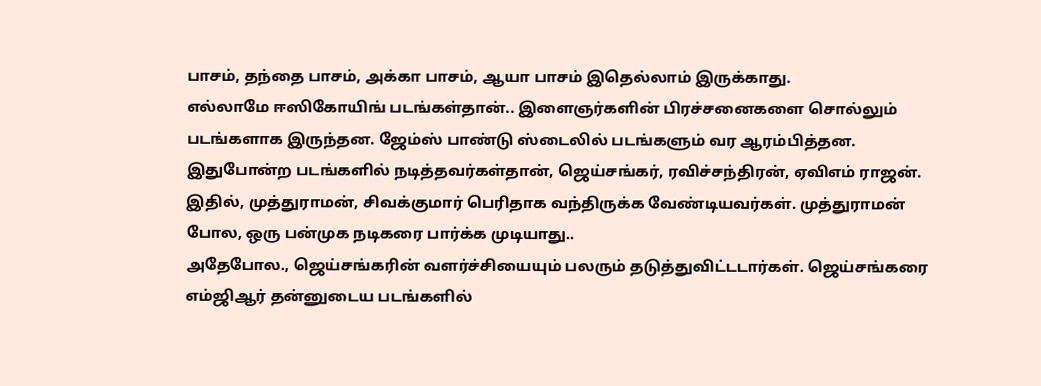பாசம், தந்தை பாசம், அக்கா பாசம், ஆயா பாசம் இதெல்லாம் இருக்காது.
எல்லாமே ஈஸிகோயிங் படங்கள்தான்.. இளைஞர்களின் பிரச்சனைகளை சொல்லும் படங்களாக இருந்தன. ஜேம்ஸ் பாண்டு ஸ்டைலில் படங்களும் வர ஆரம்பித்தன. இதுபோன்ற படங்களில் நடித்தவர்கள்தான், ஜெய்சங்கர், ரவிச்சந்திரன், ஏவிஎம் ராஜன். இதில், முத்துராமன், சிவக்குமார் பெரிதாக வந்திருக்க வேண்டியவர்கள். முத்துராமன் போல, ஒரு பன்முக நடிகரை பார்க்க முடியாது..
அதேபோல., ஜெய்சங்கரின் வளர்ச்சியையும் பலரும் தடுத்துவிட்டடார்கள். ஜெய்சங்கரை எம்ஜிஆர் தன்னுடைய படங்களில்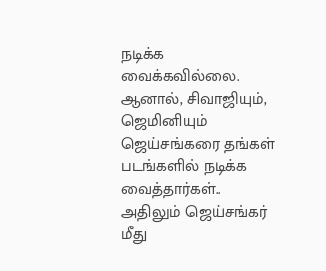நடிக்க வைக்கவில்லை. ஆனால், சிவாஜியும், ஜெமினியும் ஜெய்சங்கரை தங்கள் படங்களில் நடிக்க வைத்தார்கள்.. அதிலும் ஜெய்சங்கர் மீது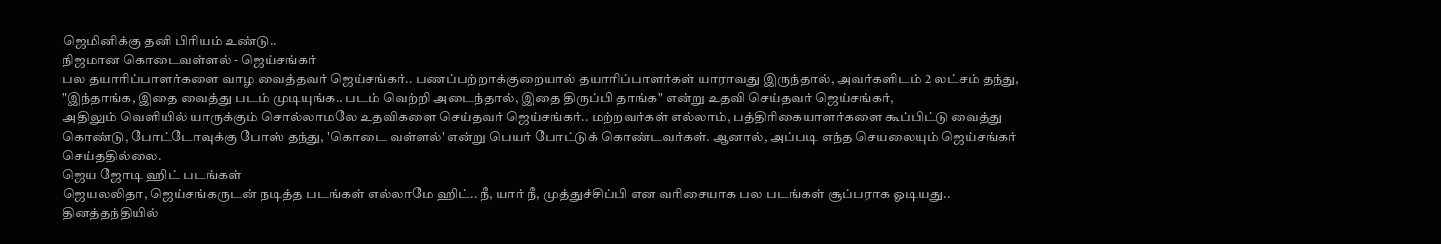ஜெமினிக்கு தனி பிரியம் உண்டு..
நிஜமான கொடைவள்ளல் - ஜெய்சங்கர்
பல தயாரிப்பாளர்களை வாழ வைத்தவர் ஜெய்சங்கர்.. பணப்பற்றாக்குறையால் தயாரிப்பாளர்கள் யாராவது இருந்தால், அவர்களிடம் 2 லட்சம் தந்து, "இந்தாங்க, இதை வைத்து படம் முடியுங்க.. படம் வெற்றி அடைந்தால், இதை திருப்பி தாங்க" என்று உதவி செய்தவர் ஜெய்சங்கர்,
அதிலும் வெளியில் யாருக்கும் சொல்லாமலே உதவிகளை செய்தவர் ஜெய்சங்கர்.. மற்றவர்கள் எல்லாம், பத்திரிகையாளர்களை கூப்பிட்டு வைத்து கொண்டு, போட்டோவுக்கு போஸ் தந்து, 'கொடை வள்ளல்' என்று பெயர் போட்டுக் கொண்டவர்கள். ஆனால், அப்படி எந்த செயலையும் ஜெய்சங்கர் செய்ததில்லை.
ஜெய ஜோடி ஹிட் படங்கள்
ஜெயலலிதா, ஜெய்சங்கருடன் நடித்த படங்கள் எல்லாமே ஹிட்.. நீ, யார் நீ, முத்துச்சிப்பி என வரிசையாக பல படங்கள் சூப்பராக ஓடியது.. தினத்தந்தியில்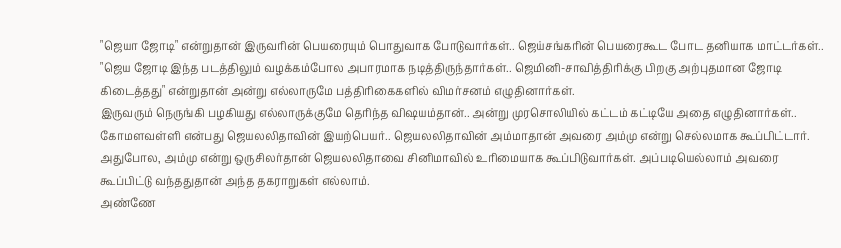"ஜெயா ஜோடி" என்றுதான் இருவரின் பெயரையும் பொதுவாக போடுவார்கள்.. ஜெய்சங்கரின் பெயரைகூட போட தனியாக மாட்டர்கள்..
"ஜெய ஜோடி இந்த படத்திலும் வழக்கம்போல அபாரமாக நடித்திருந்தார்கள்.. ஜெமினி-சாவித்திரிக்கு பிறகு அற்புதமான ஜோடி கிடைத்தது" என்றுதான் அன்று எல்லாருமே பத்திரிகைகளில் விமர்சனம் எழுதினார்கள்.
இருவரும் நெருங்கி பழகியது எல்லாருக்குமே தெரிந்த விஷயம்தான்.. அன்று முரசொலியில் கட்டம் கட்டியே அதை எழுதினார்கள்.. கோமளவள்ளி என்பது ஜெயலலிதாவின் இயற்பெயர்.. ஜெயலலிதாவின் அம்மாதான் அவரை அம்மு என்று செல்லமாக கூப்பிட்டார். அதுபோல, அம்மு என்று ஒருசிலர்தான் ஜெயலலிதாவை சினிமாவில் உரிமையாக கூப்பிடுவார்கள். அப்படியெல்லாம் அவரை கூப்பிட்டு வந்ததுதான் அந்த தகராறுகள் எல்லாம்.
அண்ணே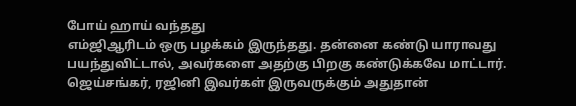போய் ஹாய் வந்தது
எம்ஜிஆரிடம் ஒரு பழக்கம் இருந்தது. தன்னை கண்டு யாராவது பயந்துவிட்டால், அவர்களை அதற்கு பிறகு கண்டுக்கவே மாட்டார். ஜெய்சங்கர், ரஜினி இவர்கள் இருவருக்கும் அதுதான்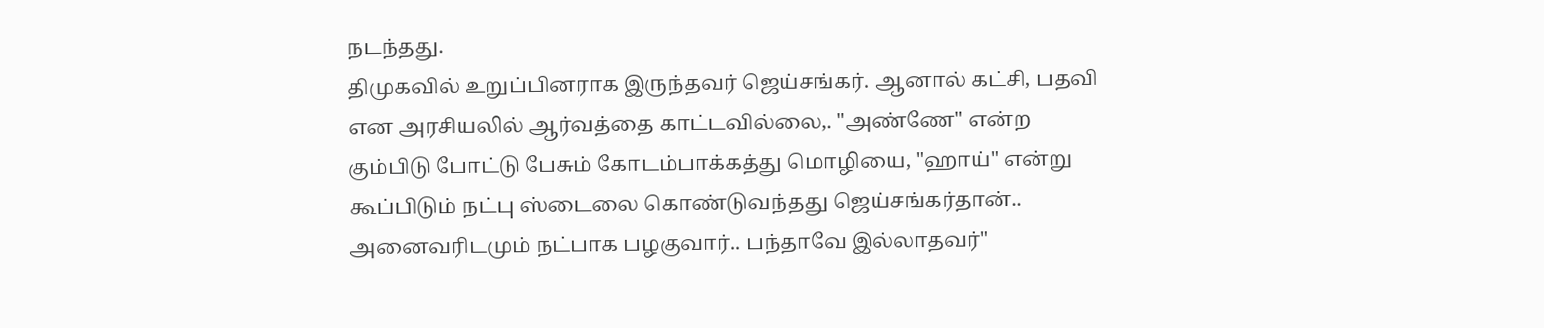நடந்தது.
திமுகவில் உறுப்பினராக இருந்தவர் ஜெய்சங்கர். ஆனால் கட்சி, பதவி என அரசியலில் ஆர்வத்தை காட்டவில்லை,. "அண்ணே" என்ற கும்பிடு போட்டு பேசும் கோடம்பாக்கத்து மொழியை, "ஹாய்" என்று கூப்பிடும் நட்பு ஸ்டைலை கொண்டுவந்தது ஜெய்சங்கர்தான்.. அனைவரிடமும் நட்பாக பழகுவார்.. பந்தாவே இல்லாதவர்"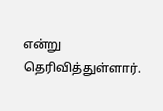என்று தெரிவித்துள்ளார்.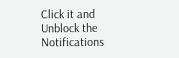Click it and Unblock the Notifications